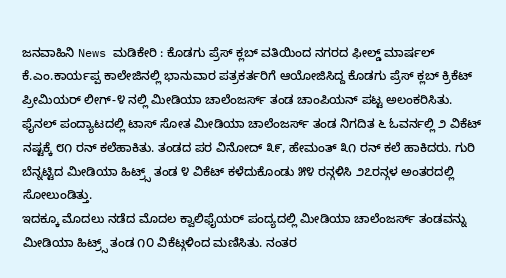ಜನವಾಹಿನಿ News ಮಡಿಕೇರಿ : ಕೊಡಗು ಪ್ರೆಸ್ ಕ್ಲಬ್ ವತಿಯಿಂದ ನಗರದ ಫೀಲ್ಡ್ ಮಾರ್ಷಲ್ ಕೆ.ಎಂ.ಕಾರ್ಯಪ್ಪ ಕಾಲೇಜಿನಲ್ಲಿ ಭಾನುವಾರ ಪತ್ರಕರ್ತರಿಗೆ ಆಯೋಜಿಸಿದ್ದ ಕೊಡಗು ಪ್ರೆಸ್ ಕ್ಲಬ್ ಕ್ರಿಕೆಟ್ ಪ್ರೀಮಿಯರ್ ಲೀಗ್-೪ ನಲ್ಲಿ ಮೀಡಿಯಾ ಚಾಲೆಂಜರ್ಸ್ ತಂಡ ಚಾಂಪಿಯನ್ ಪಟ್ಟ ಅಲಂಕರಿಸಿತು.
ಫೈನಲ್ ಪಂದ್ಯಾಟದಲ್ಲಿ ಟಾಸ್ ಸೋತ ಮೀಡಿಯಾ ಚಾಲೆಂಜರ್ಸ್ ತಂಡ ನಿಗದಿತ ೬ ಓವರ್ನಲ್ಲಿ ೨ ವಿಕೆಟ್ ನಷ್ಟಕ್ಕೆ ೮೧ ರನ್ ಕಲೆಹಾಕಿತು. ತಂಡದ ಪರ ವಿನೋದ್ ೩೯, ಹೇಮಂತ್ ೩೧ ರನ್ ಕಲೆ ಹಾಕಿದರು. ಗುರಿ ಬೆನ್ನಟ್ಟಿದ ಮೀಡಿಯಾ ಹಿಟ್ರ್ಸ್ ತಂಡ ೪ ವಿಕೆಟ್ ಕಳೆದುಕೊಂಡು ೫೪ ರನ್ಗಳಿಸಿ ೨೭ರನ್ಗಳ ಅಂತರದಲ್ಲಿ ಸೋಲುಂಡಿತ್ತು.
ಇದಕ್ಕೂ ಮೊದಲು ನಡೆದ ಮೊದಲ ಕ್ವಾಲಿಫೈಯರ್ ಪಂದ್ಯದಲ್ಲಿ ಮೀಡಿಯಾ ಚಾಲೆಂಜರ್ಸ್ ತಂಡವನ್ನು ಮೀಡಿಯಾ ಹಿಟ್ರ್ಸ್ ತಂಡ ೧೦ ವಿಕೆಟ್ಗಳಿಂದ ಮಣಿಸಿತು. ನಂತರ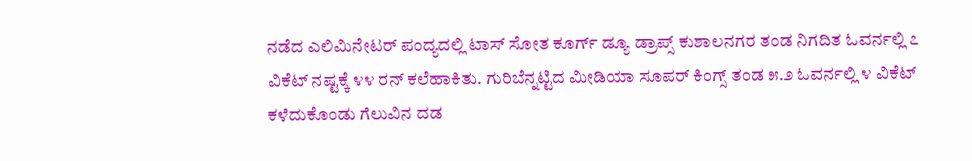ನಡೆದ ಎಲಿಮಿನೇಟರ್ ಪಂದ್ಯದಲ್ಲಿ ಟಾಸ್ ಸೋತ ಕೂರ್ಗ್ ಡ್ಯೂ ಡ್ರಾಪ್ಸ್ ಕುಶಾಲನಗರ ತಂಡ ನಿಗದಿತ ಓವರ್ನಲ್ಲಿ ೭ ವಿಕೆಟ್ ನಷ್ಟಕ್ಕೆ ೪೪ ರನ್ ಕಲೆಹಾಕಿತು. ಗುರಿಬೆನ್ನಟ್ಟಿದ ಮೀಡಿಯಾ ಸೂಪರ್ ಕಿಂಗ್ಸ್ ತಂಡ ೫.೨ ಓವರ್ನಲ್ಲಿ ೪ ವಿಕೆಟ್ ಕಳೆದುಕೊಂಡು ಗೆಲುವಿನ ದಡ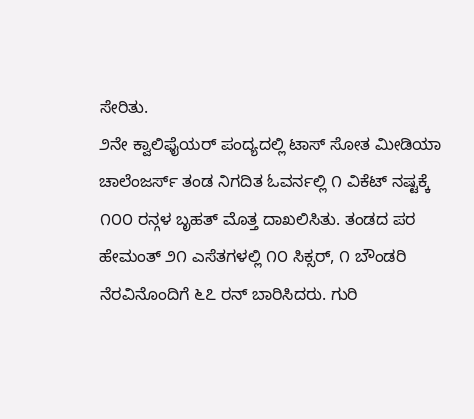ಸೇರಿತು.
೨ನೇ ಕ್ವಾಲಿಫೈಯರ್ ಪಂದ್ಯದಲ್ಲಿ ಟಾಸ್ ಸೋತ ಮೀಡಿಯಾ ಚಾಲೆಂಜರ್ಸ್ ತಂಡ ನಿಗದಿತ ಓವರ್ನಲ್ಲಿ ೧ ವಿಕೆಟ್ ನಷ್ಟಕ್ಕೆ ೧೦೦ ರನ್ಗಳ ಬೃಹತ್ ಮೊತ್ತ ದಾಖಲಿಸಿತು. ತಂಡದ ಪರ ಹೇಮಂತ್ ೨೧ ಎಸೆತಗಳಲ್ಲಿ ೧೦ ಸಿಕ್ಸರ್, ೧ ಬೌಂಡರಿ ನೆರವಿನೊಂದಿಗೆ ೬೭ ರನ್ ಬಾರಿಸಿದರು. ಗುರಿ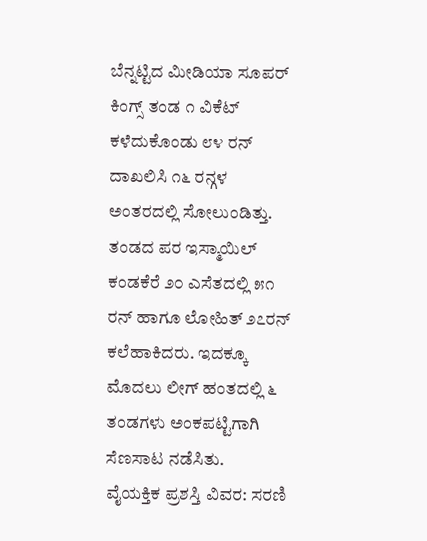ಬೆನ್ನಟ್ಟಿದ ಮೀಡಿಯಾ ಸೂಪರ್ ಕಿಂಗ್ಸ್ ತಂಡ ೧ ವಿಕೆಟ್ ಕಳೆದುಕೊಂಡು ೮೪ ರನ್ ದಾಖಲಿಸಿ ೧೬ ರನ್ಗಳ ಅಂತರದಲ್ಲಿ ಸೋಲುಂಡಿತ್ತು. ತಂಡದ ಪರ ಇಸ್ಮಾಯಿಲ್ ಕಂಡಕೆರೆ ೨೦ ಎಸೆತದಲ್ಲಿ ೫೧ ರನ್ ಹಾಗೂ ಲೋಹಿತ್ ೨೭ರನ್ ಕಲೆಹಾಕಿದರು. ಇದಕ್ಕೂ ಮೊದಲು ಲೀಗ್ ಹಂತದಲ್ಲಿ ೬ ತಂಡಗಳು ಅಂಕಪಟ್ಟಿಗಾಗಿ ಸೆಣಸಾಟ ನಡೆಸಿತು.
ವೈಯಕ್ತಿಕ ಪ್ರಶಸ್ತಿ ವಿವರ: ಸರಣಿ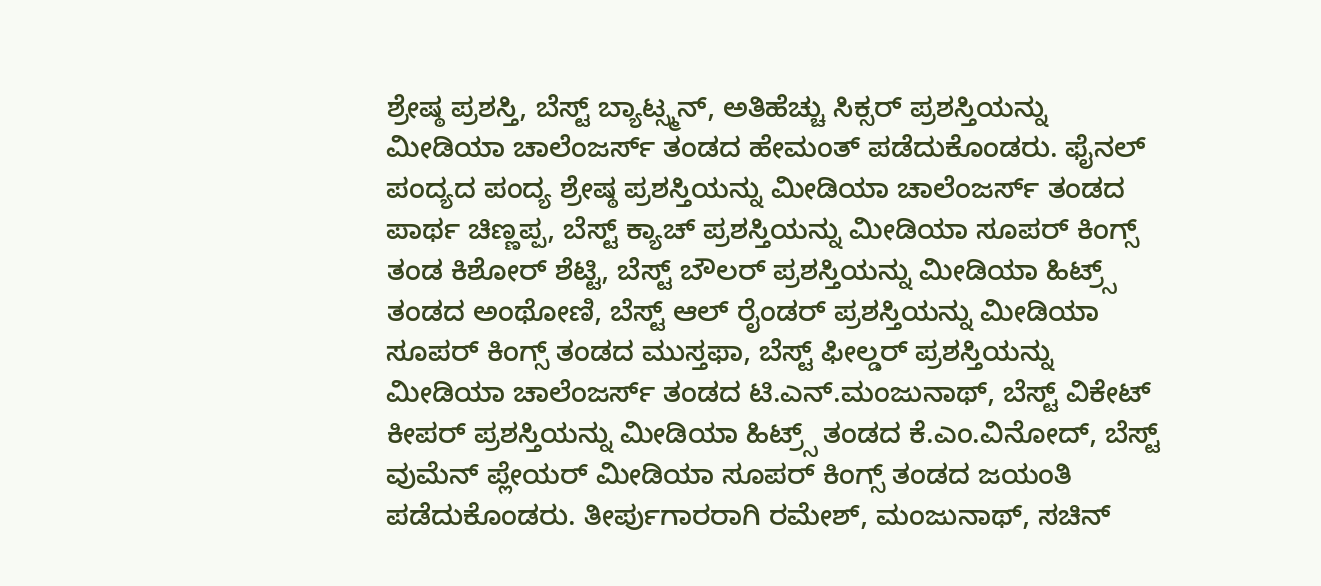ಶ್ರೇಷ್ಠ ಪ್ರಶಸ್ತಿ, ಬೆಸ್ಟ್ ಬ್ಯಾಟ್ಸ್ಮನ್, ಅತಿಹೆಚ್ಚು ಸಿಕ್ಸರ್ ಪ್ರಶಸ್ತಿಯನ್ನು ಮೀಡಿಯಾ ಚಾಲೆಂಜರ್ಸ್ ತಂಡದ ಹೇಮಂತ್ ಪಡೆದುಕೊಂಡರು. ಫೈನಲ್ ಪಂದ್ಯದ ಪಂದ್ಯ ಶ್ರೇಷ್ಠ ಪ್ರಶಸ್ತಿಯನ್ನು ಮೀಡಿಯಾ ಚಾಲೆಂಜರ್ಸ್ ತಂಡದ ಪಾರ್ಥ ಚಿಣ್ಣಪ್ಪ, ಬೆಸ್ಟ್ ಕ್ಯಾಚ್ ಪ್ರಶಸ್ತಿಯನ್ನು ಮೀಡಿಯಾ ಸೂಪರ್ ಕಿಂಗ್ಸ್ ತಂಡ ಕಿಶೋರ್ ಶೆಟ್ಟಿ, ಬೆಸ್ಟ್ ಬೌಲರ್ ಪ್ರಶಸ್ತಿಯನ್ನು ಮೀಡಿಯಾ ಹಿಟ್ರ್ಸ್ ತಂಡದ ಅಂಥೋಣಿ, ಬೆಸ್ಟ್ ಆಲ್ ರೈಂಡರ್ ಪ್ರಶಸ್ತಿಯನ್ನು ಮೀಡಿಯಾ ಸೂಪರ್ ಕಿಂಗ್ಸ್ ತಂಡದ ಮುಸ್ತಫಾ, ಬೆಸ್ಟ್ ಫೀಲ್ಡರ್ ಪ್ರಶಸ್ತಿಯನ್ನು ಮೀಡಿಯಾ ಚಾಲೆಂಜರ್ಸ್ ತಂಡದ ಟಿ.ಎನ್.ಮಂಜುನಾಥ್, ಬೆಸ್ಟ್ ವಿಕೇಟ್ ಕೀಪರ್ ಪ್ರಶಸ್ತಿಯನ್ನು ಮೀಡಿಯಾ ಹಿಟ್ರ್ಸ್ ತಂಡದ ಕೆ.ಎಂ.ವಿನೋದ್, ಬೆಸ್ಟ್ ವುಮೆನ್ ಪ್ಲೇಯರ್ ಮೀಡಿಯಾ ಸೂಪರ್ ಕಿಂಗ್ಸ್ ತಂಡದ ಜಯಂತಿ ಪಡೆದುಕೊಂಡರು. ತೀರ್ಪುಗಾರರಾಗಿ ರಮೇಶ್, ಮಂಜುನಾಥ್, ಸಚಿನ್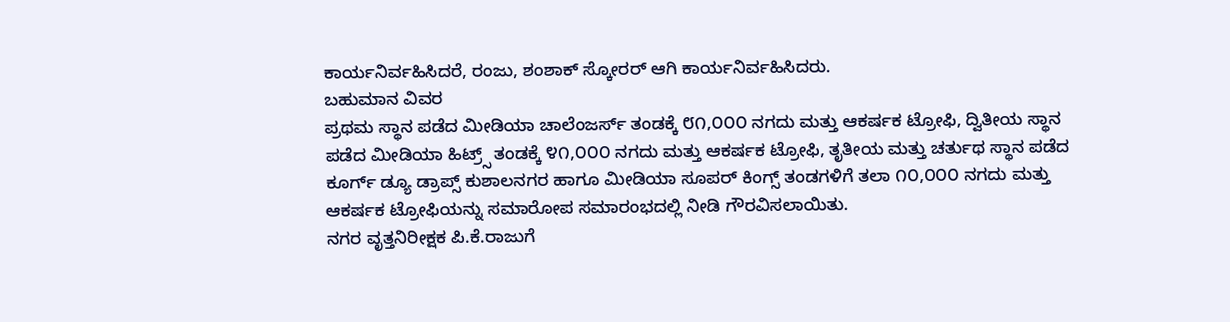ಕಾರ್ಯನಿರ್ವಹಿಸಿದರೆ, ರಂಜು, ಶಂಶಾಕ್ ಸ್ಕೋರರ್ ಆಗಿ ಕಾರ್ಯನಿರ್ವಹಿಸಿದರು.
ಬಹುಮಾನ ವಿವರ
ಪ್ರಥಮ ಸ್ಥಾನ ಪಡೆದ ಮೀಡಿಯಾ ಚಾಲೆಂಜರ್ಸ್ ತಂಡಕ್ಕೆ ೮೧,೦೦೦ ನಗದು ಮತ್ತು ಆಕರ್ಷಕ ಟ್ರೋಫಿ, ದ್ವಿತೀಯ ಸ್ಥಾನ ಪಡೆದ ಮೀಡಿಯಾ ಹಿಟ್ರ್ಸ್ ತಂಡಕ್ಕೆ ೪೧,೦೦೦ ನಗದು ಮತ್ತು ಆಕರ್ಷಕ ಟ್ರೋಫಿ, ತೃತೀಯ ಮತ್ತು ಚರ್ತುಥ ಸ್ಥಾನ ಪಡೆದ ಕೂರ್ಗ್ ಡ್ಯೂ ಡ್ರಾಪ್ಸ್ ಕುಶಾಲನಗರ ಹಾಗೂ ಮೀಡಿಯಾ ಸೂಪರ್ ಕಿಂಗ್ಸ್ ತಂಡಗಳಿಗೆ ತಲಾ ೧೦,೦೦೦ ನಗದು ಮತ್ತು ಆಕರ್ಷಕ ಟ್ರೋಫಿಯನ್ನು ಸಮಾರೋಪ ಸಮಾರಂಭದಲ್ಲಿ ನೀಡಿ ಗೌರವಿಸಲಾಯಿತು.
ನಗರ ವೃತ್ತನಿರೀಕ್ಷಕ ಪಿ.ಕೆ.ರಾಜುಗೆ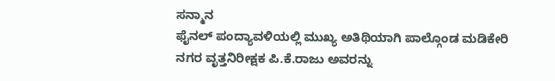ಸನ್ಮಾನ
ಫೈನಲ್ ಪಂದ್ಯಾವಳಿಯಲ್ಲಿ ಮುಖ್ಯ ಅತಿಥಿಯಾಗಿ ಪಾಲ್ಗೊಂಡ ಮಡಿಕೇರಿ ನಗರ ವೃತ್ತನಿರೀಕ್ಷಕ ಪಿ.ಕೆ.ರಾಜು ಅವರನ್ನು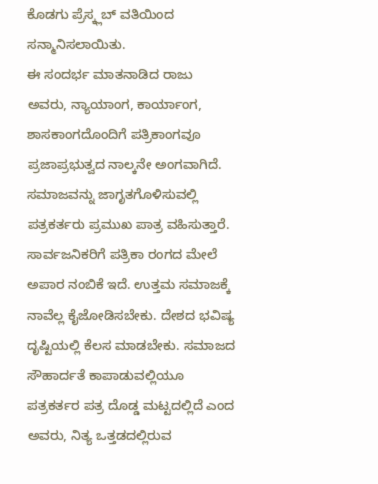ಕೊಡಗು ಪ್ರೆಸ್ಕ್ಲಬ್ ವತಿಯಿಂದ ಸನ್ಮಾನಿಸಲಾಯಿತು.
ಈ ಸಂದರ್ಭ ಮಾತನಾಡಿದ ರಾಜು ಅವರು, ನ್ಯಾಯಾಂಗ, ಕಾರ್ಯಾಂಗ, ಶಾಸಕಾಂಗದೊಂದಿಗೆ ಪತ್ರಿಕಾಂಗವೂ ಪ್ರಜಾಪ್ರಭುತ್ವದ ನಾಲ್ಕನೇ ಅಂಗವಾಗಿದೆ. ಸಮಾಜವನ್ನು ಜಾಗೃತಗೊಳಿಸುವಲ್ಲಿ ಪತ್ರಕರ್ತರು ಪ್ರಮುಖ ಪಾತ್ರ ವಹಿಸುತ್ತಾರೆ. ಸಾರ್ವಜನಿಕರಿಗೆ ಪತ್ರಿಕಾ ರಂಗದ ಮೇಲೆ ಅಪಾರ ನಂಬಿಕೆ ಇದೆ. ಉತ್ತಮ ಸಮಾಜಕ್ಕೆ ನಾವೆಲ್ಲ ಕೈಜೋಡಿಸಬೇಕು. ದೇಶದ ಭವಿಷ್ಯ ದೃಷ್ಟಿಯಲ್ಲಿ ಕೆಲಸ ಮಾಡಬೇಕು. ಸಮಾಜದ ಸೌಹಾರ್ದತೆ ಕಾಪಾಡುವಲ್ಲಿಯೂ ಪತ್ರಕರ್ತರ ಪತ್ರ ದೊಡ್ಡ ಮಟ್ಟದಲ್ಲಿದೆ ಎಂದ ಅವರು, ನಿತ್ಯ ಒತ್ತಡದಲ್ಲಿರುವ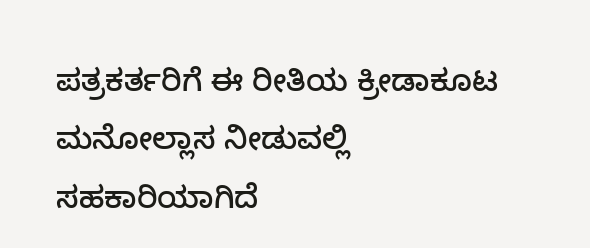ಪತ್ರಕರ್ತರಿಗೆ ಈ ರೀತಿಯ ಕ್ರೀಡಾಕೂಟ ಮನೋಲ್ಲಾಸ ನೀಡುವಲ್ಲಿ ಸಹಕಾರಿಯಾಗಿದೆ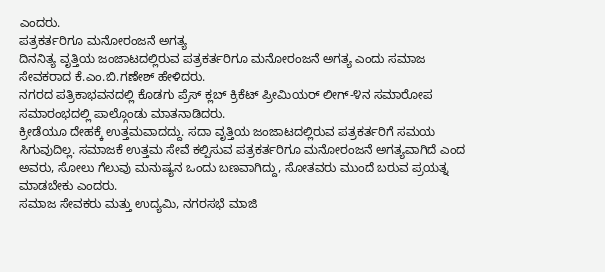ಎಂದರು.
ಪತ್ರಕರ್ತರಿಗೂ ಮನೋರಂಜನೆ ಅಗತ್ಯ
ದಿನನಿತ್ಯ ವೃತ್ತಿಯ ಜಂಜಾಟದಲ್ಲಿರುವ ಪತ್ರಕರ್ತರಿಗೂ ಮನೋರಂಜನೆ ಅಗತ್ಯ ಎಂದು ಸಮಾಜ ಸೇವಕರಾದ ಕೆ.ಎಂ.ಬಿ.ಗಣೇಶ್ ಹೇಳಿದರು.
ನಗರದ ಪತ್ರಿಕಾಭವನದಲ್ಲಿ ಕೊಡಗು ಪ್ರೆಸ್ ಕ್ಲಬ್ ಕ್ರಿಕೆಟ್ ಪ್ರೀಮಿಯರ್ ಲೀಗ್-೪ನ ಸಮಾರೋಪ ಸಮಾರಂಭದಲ್ಲಿ ಪಾಲ್ಗೊಂಡು ಮಾತನಾಡಿದರು.
ಕ್ರೀಡೆಯೂ ದೇಹಕ್ಕೆ ಉತ್ತಮವಾದದ್ದು. ಸದಾ ವೃತ್ತಿಯ ಜಂಜಾಟದಲ್ಲಿರುವ ಪತ್ರಕರ್ತರಿಗೆ ಸಮಯ ಸಿಗುವುದಿಲ್ಲ. ಸಮಾಜಕೆ ಉತ್ತಮ ಸೇವೆ ಕಲ್ಪಿಸುವ ಪತ್ರಕರ್ತರಿಗೂ ಮನೋರಂಜನೆ ಅಗತ್ಯವಾಗಿದೆ ಎಂದ ಅವರು, ಸೋಲು ಗೆಲುವು ಮನುಷ್ಯನ ಒಂದು ಬಣವಾಗಿದ್ದು, ಸೋತವರು ಮುಂದೆ ಬರುವ ಪ್ರಯತ್ನ ಮಾಡಬೇಕು ಎಂದರು.
ಸಮಾಜ ಸೇವಕರು ಮತ್ತು ಉದ್ಯಮಿ, ನಗರಸಭೆ ಮಾಜಿ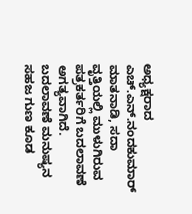ಅಧ್ಯಕ್ಷರಾದ ಎಚ್.ಎನ್.ನಂದಕುಮಾರ್ ಮಾತನಾಡಿ, ಸದಾ ವೃತ್ತಿಯಲ್ಲಿ ಮುಳುಗಿರುವ ಪತ್ರಕರ್ತರಿಗೆ ಬದಲಾವಣೆ ಅಗತ್ಯವಾಗಿದೆ. ಬದಲಾವಣೆ ಮನುಷ್ಯನ ಸಹಜ ಗುಣ ಕೂಡ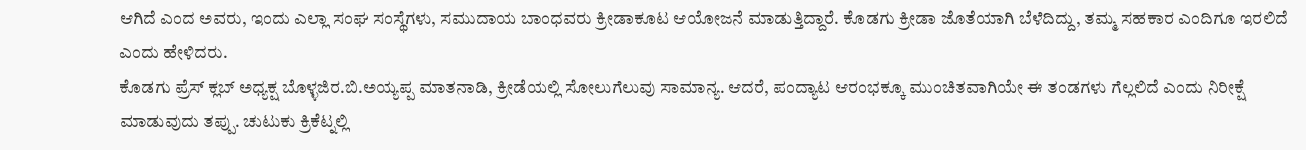ಆಗಿದೆ ಎಂದ ಅವರು, ಇಂದು ಎಲ್ಲಾ ಸಂಘ ಸಂಸ್ಥೆಗಳು, ಸಮುದಾಯ ಬಾಂಧವರು ಕ್ರೀಡಾಕೂಟ ಆಯೋಜನೆ ಮಾಡುತ್ತಿದ್ದಾರೆ. ಕೊಡಗು ಕ್ರೀಡಾ ಜೊತೆಯಾಗಿ ಬೆಳೆದಿದ್ದು, ತಮ್ಮ ಸಹಕಾರ ಎಂದಿಗೂ ಇರಲಿದೆ ಎಂದು ಹೇಳಿದರು.
ಕೊಡಗು ಪ್ರೆಸ್ ಕ್ಲಬ್ ಅಧ್ಯಕ್ಷ ಬೊಳ್ಳಜಿರ.ಬಿ.ಅಯ್ಯಪ್ಪ ಮಾತನಾಡಿ, ಕ್ರೀಡೆಯಲ್ಲಿ ಸೋಲುಗೆಲುವು ಸಾಮಾನ್ಯ. ಆದರೆ, ಪಂದ್ಯಾಟ ಆರಂಭಕ್ಕೂ ಮುಂಚಿತವಾಗಿಯೇ ಈ ತಂಡಗಳು ಗೆಲ್ಲಲಿದೆ ಎಂದು ನಿರೀಕ್ಷೆ ಮಾಡುವುದು ತಪ್ಪು. ಚುಟುಕು ಕ್ರಿಕೆಟ್ನಲ್ಲಿ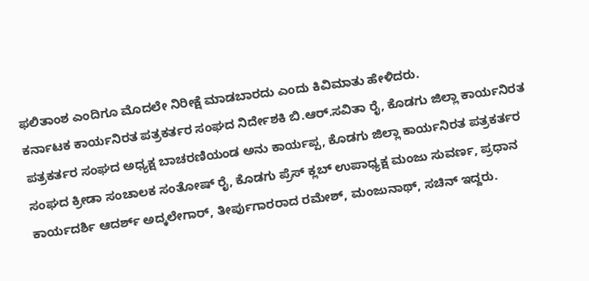ಫಲಿತಾಂಶ ಎಂದಿಗೂ ಮೊದಲೇ ನಿರೀಕ್ಷೆ ಮಾಡಬಾರದು ಎಂದು ಕಿವಿಮಾತು ಹೇಳಿದರು.
ಕರ್ನಾಟಕ ಕಾರ್ಯನಿರತ ಪತ್ರಕರ್ತರ ಸಂಘದ ನಿರ್ದೇಶಕಿ ಬಿ.ಆರ್.ಸವಿತಾ ರೈ, ಕೊಡಗು ಜಿಲ್ಲಾ ಕಾರ್ಯನಿರತ ಪತ್ರಕರ್ತರ ಸಂಘದ ಅಧ್ಯಕ್ಷ ಬಾಚರಣಿಯಂಡ ಅನು ಕಾರ್ಯಪ್ಪ, ಕೊಡಗು ಜಿಲ್ಲಾ ಕಾರ್ಯನಿರತ ಪತ್ರಕರ್ತರ ಸಂಘದ ಕ್ರೀಡಾ ಸಂಚಾಲಕ ಸಂತೋಷ್ ರೈ, ಕೊಡಗು ಪ್ರೆಸ್ ಕ್ಲಬ್ ಉಪಾಧ್ಯಕ್ಷ ಮಂಜು ಸುವರ್ಣ, ಪ್ರಧಾನ ಕಾರ್ಯದರ್ಶಿ ಆದರ್ಶ್ ಅದ್ಕಲೇಗಾರ್, ತೀರ್ಪುಗಾರರಾದ ರಮೇಶ್, ಮಂಜುನಾಥ್, ಸಚಿನ್ ಇದ್ದರು.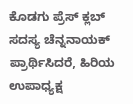ಕೊಡಗು ಪ್ರೆಸ್ ಕ್ಲಬ್ ಸದಸ್ಯ ಚೆನ್ನನಾಯಕ್ ಪ್ರಾರ್ಥಿಸಿದರೆ, ಹಿರಿಯ ಉಪಾಧ್ಯಕ್ಷ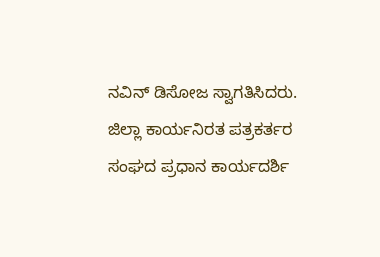ನವಿನ್ ಡಿಸೋಜ ಸ್ವಾಗತಿಸಿದರು. ಜಿಲ್ಲಾ ಕಾರ್ಯನಿರತ ಪತ್ರಕರ್ತರ ಸಂಘದ ಪ್ರಧಾನ ಕಾರ್ಯದರ್ಶಿ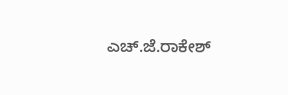ಎಚ್.ಜೆ.ರಾಕೇಶ್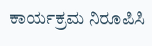ಕಾರ್ಯಕ್ರಮ ನಿರೂಪಿಸಿ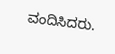ವಂದಿಸಿದರು.